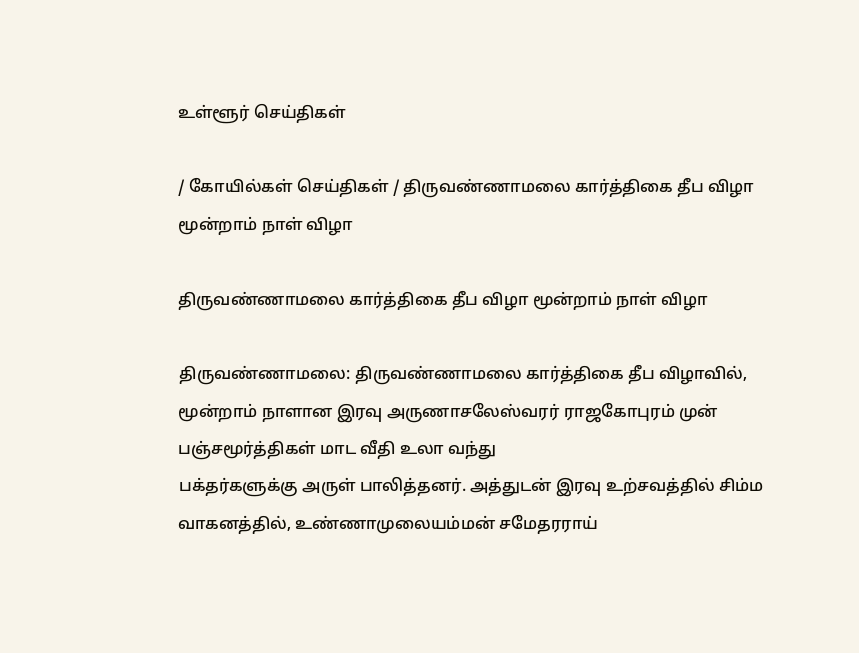உள்ளூர் செய்திகள்

/ கோயில்கள் செய்திகள் / திருவண்ணாமலை கார்த்திகை தீப விழா மூன்றாம் நாள் விழா

திருவண்ணாமலை கார்த்திகை தீப விழா மூன்றாம் நாள் விழா

திருவண்ணாமலை: திருவண்ணாமலை கார்த்திகை தீப விழாவில், மூன்றாம் நாளான இரவு அருணாசலேஸ்வரர் ராஜகோபுரம் முன் பஞ்சமூர்த்திகள் மாட வீதி உலா வந்து
பக்தர்களுக்கு அருள் பாலித்தனர். அத்துடன் இரவு உற்சவத்தில் சிம்ம வாகனத்தில், உண்ணாமுலையம்மன் சமேதரராய்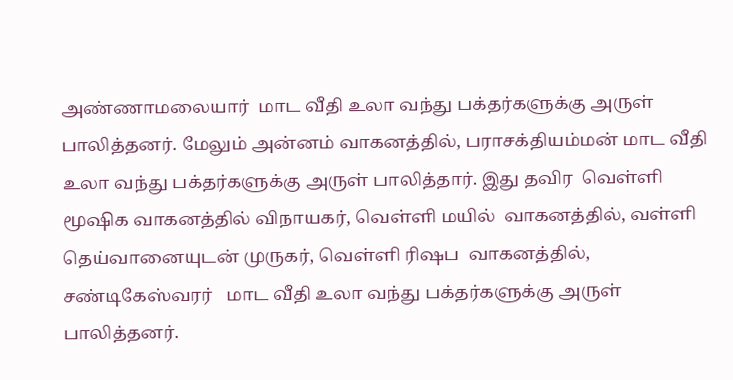அண்ணாமலையார்  மாட வீதி உலா வந்து பக்தர்களுக்கு அருள் பாலித்தனர். மேலும் அன்னம் வாகனத்தில், பராசக்தியம்மன் மாட வீதி உலா வந்து பக்தர்களுக்கு அருள் பாலித்தார். இது தவிர  வெள்ளி மூஷிக வாகனத்தில் விநாயகர், வெள்ளி மயில்  வாகனத்தில், வள்ளி தெய்வானையுடன் முருகர், வெள்ளி ரிஷப  வாகனத்தில், சண்டிகேஸ்வரர்   மாட வீதி உலா வந்து பக்தர்களுக்கு அருள் பாலித்தனர்.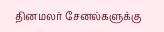தினமலர் சேனல்களுக்கு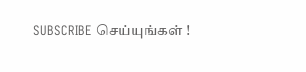SUBSCRIBE செய்யுங்கள் !